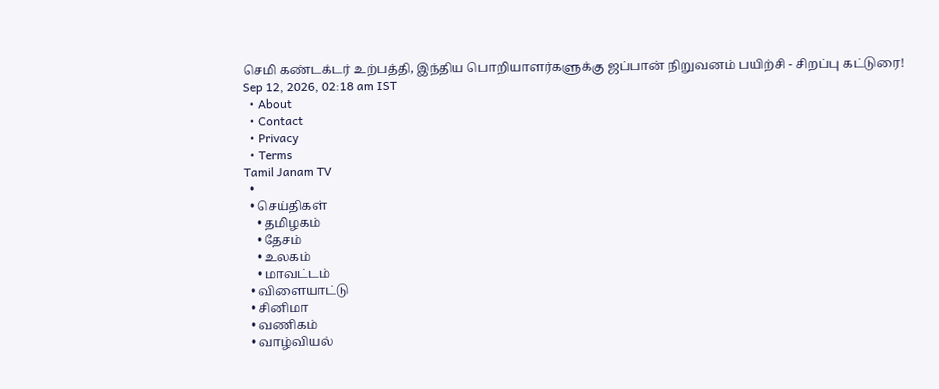செமி கண்டக்டர் உற்பத்தி, இந்திய பொறியாளர்களுக்கு ஜப்பான் நிறுவனம் பயிற்சி - சிறப்பு கட்டுரை!
Sep 12, 2026, 02:18 am IST
  • About
  • Contact
  • Privacy
  • Terms
Tamil Janam TV
  •
  • செய்திகள்
    • தமிழகம்
    • தேசம்
    • உலகம்
    • மாவட்டம்
  • விளையாட்டு
  • சினிமா
  • வணிகம்
  • வாழ்வியல்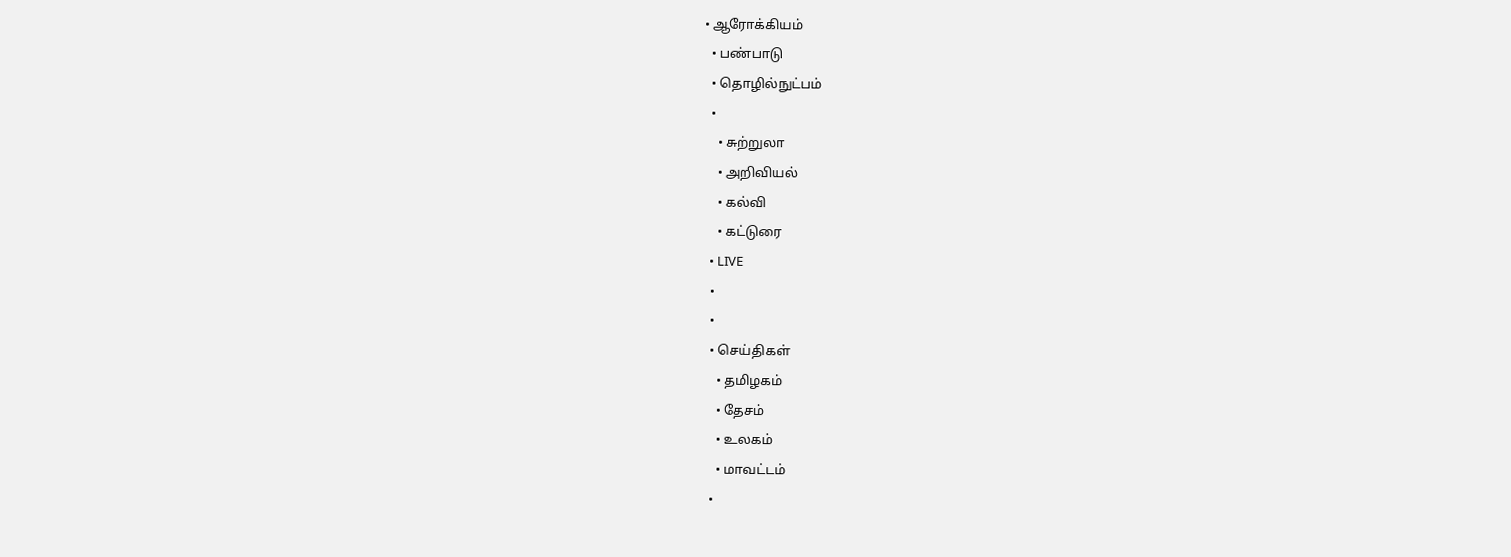• ஆரோக்கியம்
  • பண்பாடு
  • தொழில்நுட்பம்
  •
    • சுற்றுலா
    • அறிவியல்
    • கல்வி
    • கட்டுரை
  • LIVE
  •
  •
  • செய்திகள்
    • தமிழகம்
    • தேசம்
    • உலகம்
    • மாவட்டம்
  •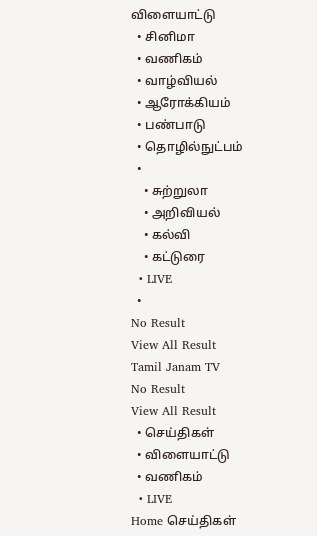விளையாட்டு
  • சினிமா
  • வணிகம்
  • வாழ்வியல்
  • ஆரோக்கியம்
  • பண்பாடு
  • தொழில்நுட்பம்
  •
    • சுற்றுலா
    • அறிவியல்
    • கல்வி
    • கட்டுரை
  • LIVE
  •
No Result
View All Result
Tamil Janam TV
No Result
View All Result
  • செய்திகள்
  • விளையாட்டு
  • வணிகம்
  • LIVE
Home செய்திகள்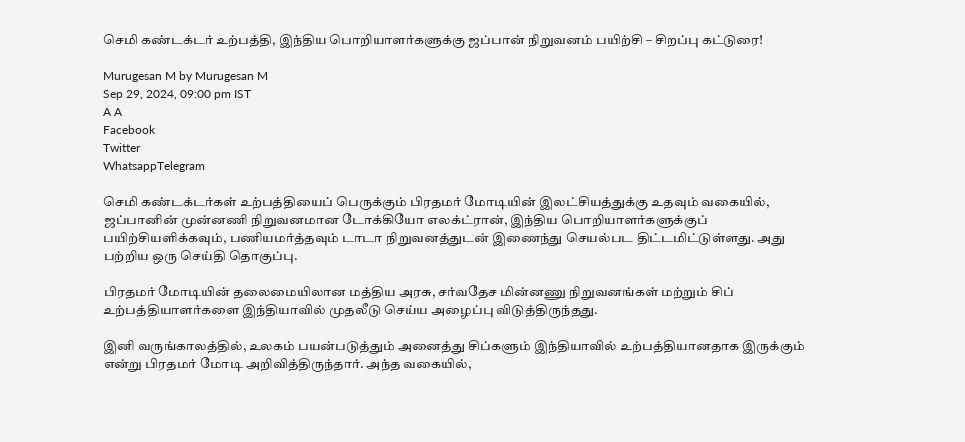செமி கண்டக்டர் உற்பத்தி, இந்திய பொறியாளர்களுக்கு ஜப்பான் நிறுவனம் பயிற்சி – சிறப்பு கட்டுரை!

Murugesan M by Murugesan M
Sep 29, 2024, 09:00 pm IST
A A
Facebook
Twitter
WhatsappTelegram

செமி கண்டக்டர்கள் உற்பத்தியைப் பெருக்கும் பிரதமர் மோடியின் இலட்சியத்துக்கு உதவும் வகையில், ஜப்பானின் முன்னணி நிறுவனமான டோக்கியோ எலக்ட்ரான், இந்திய பொறியாளர்களுக்குப் பயிற்சியளிக்கவும், பணியமர்த்தவும் டாடா நிறுவனத்துடன் இணைந்து செயல்பட திட்டமிட்டுள்ளது. அது பற்றிய ஒரு செய்தி தொகுப்பு.

பிரதமர் மோடியின் தலைமையிலான மத்திய அரசு, சர்வதேச மின்னணு நிறுவனங்கள் மற்றும் சிப் உற்பத்தியாளர்களை இந்தியாவில் முதலீடு செய்ய அழைப்பு விடுத்திருந்தது.

இனி வருங்காலத்தில், உலகம் பயன்படுத்தும் அனைத்து சிப்களும் இந்தியாவில் உற்பத்தியானதாக இருக்கும் என்று பிரதமர் மோடி அறிவித்திருந்தார். அந்த வகையில்,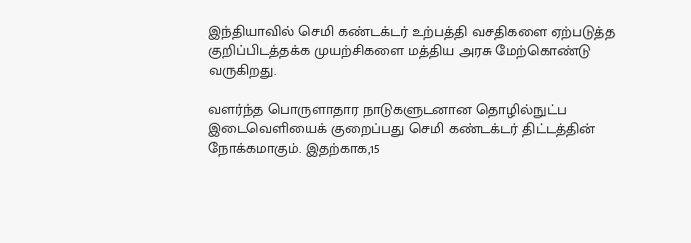இந்தியாவில் செமி கண்டக்டர் உற்பத்தி வசதிகளை ஏற்படுத்த குறிப்பிடத்தக்க முயற்சிகளை மத்திய அரசு மேற்கொண்டு வருகிறது.

வளர்ந்த பொருளாதார நாடுகளுடனான தொழில்நுட்ப இடைவெளியைக் குறைப்பது செமி கண்டக்டர் திட்டத்தின் நோக்கமாகும். இதற்காக,15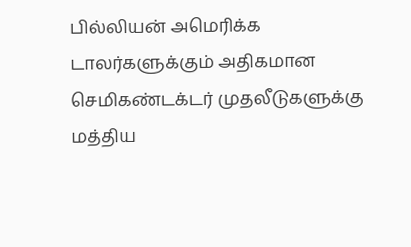பில்லியன் அமெரிக்க டாலர்களுக்கும் அதிகமான செமிகண்டக்டர் முதலீடுகளுக்கு மத்திய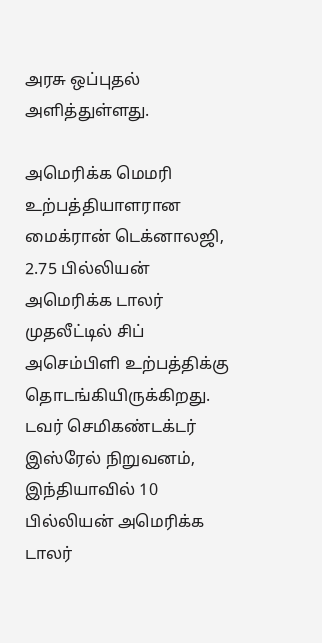அரசு ஒப்புதல் அளித்துள்ளது.

அமெரிக்க மெமரி உற்பத்தியாளரான மைக்ரான் டெக்னாலஜி, 2.75 பில்லியன் அமெரிக்க டாலர் முதலீட்டில் சிப் அசெம்பிளி உற்பத்திக்கு தொடங்கியிருக்கிறது. டவர் செமிகண்டக்டர் இஸ்ரேல் நிறுவனம், இந்தியாவில் 10 பில்லியன் அமெரிக்க டாலர்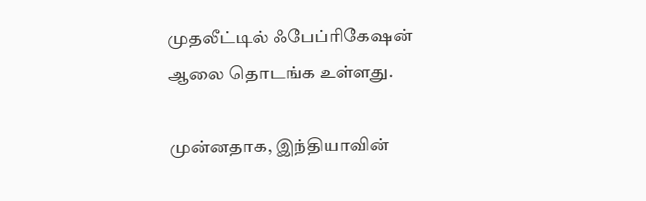முதலீட்டில் ஃபேப்ரிகேஷன் ஆலை தொடங்க உள்ளது.

முன்னதாக, இந்தியாவின்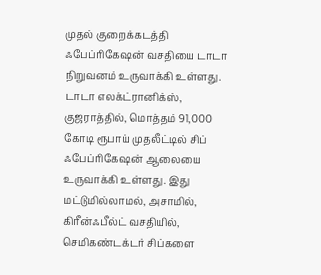முதல் குறைக்கடத்தி ஃபேப்ரிகேஷன் வசதியை டாடா நிறுவனம் உருவாக்கி உள்ளது. டாடா எலக்ட்ரானிக்ஸ், குஜராத்தில், மொத்தம் 91,000 கோடி ரூபாய் முதலீட்டில் சிப் ஃபேப்ரிகேஷன் ஆலையை உருவாக்கி உள்ளது. இது மட்டுமில்லாமல், அசாமில், கிரீன்ஃபீல்ட் வசதியில், செமிகண்டக்டர் சிப்களை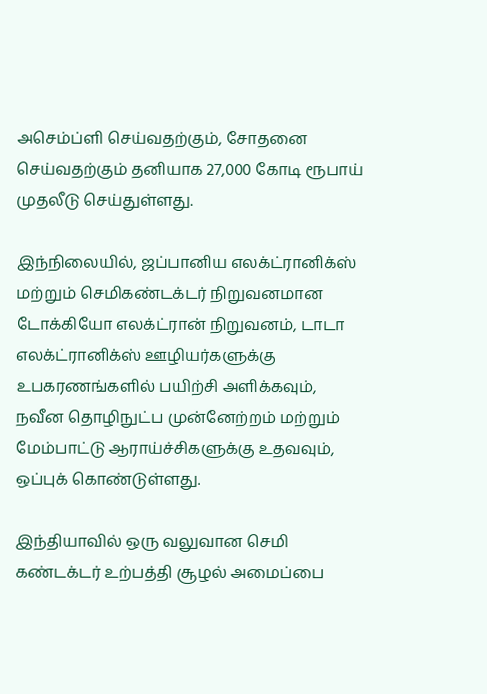அசெம்ப்ளி செய்வதற்கும், சோதனை செய்வதற்கும் தனியாக 27,000 கோடி ரூபாய் முதலீடு செய்துள்ளது.

இந்நிலையில், ஜப்பானிய எலக்ட்ரானிக்ஸ் மற்றும் செமிகண்டக்டர் நிறுவனமான டோக்கியோ எலக்ட்ரான் நிறுவனம், டாடா எலக்ட்ரானிக்ஸ் ஊழியர்களுக்கு உபகரணங்களில் பயிற்சி அளிக்கவும், நவீன தொழிநுட்ப முன்னேற்றம் மற்றும் மேம்பாட்டு ஆராய்ச்சிகளுக்கு உதவவும், ஒப்புக் கொண்டுள்ளது.

இந்தியாவில் ஒரு வலுவான செமி கண்டக்டர் உற்பத்தி சூழல் அமைப்பை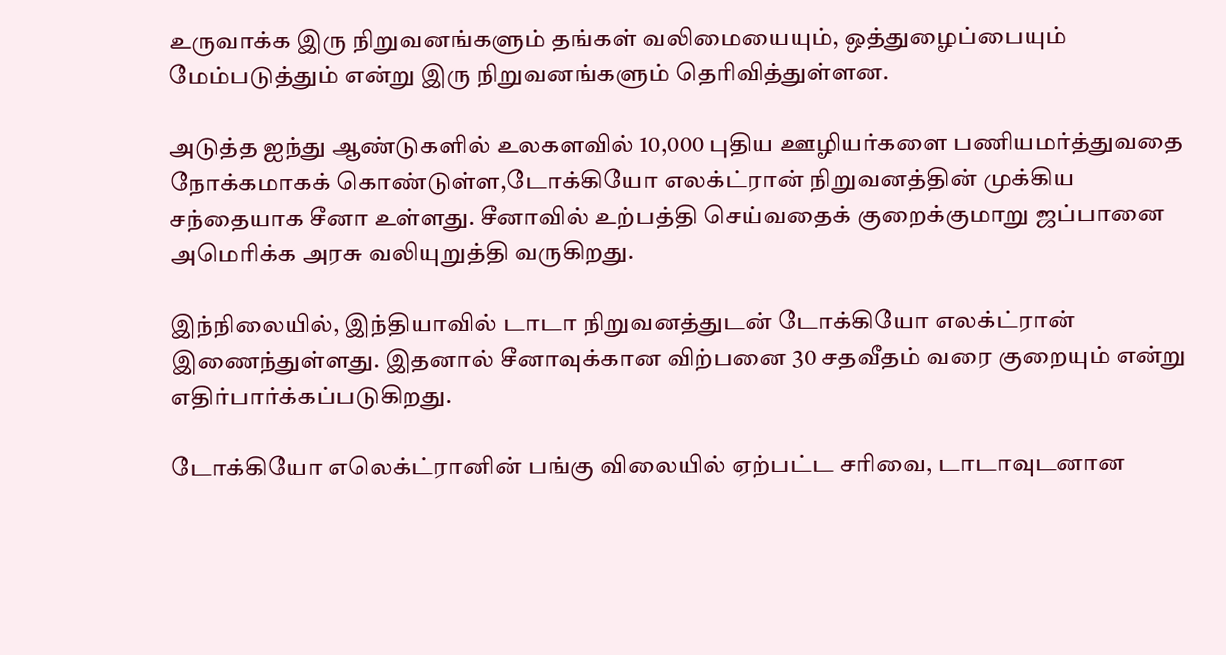உருவாக்க இரு நிறுவனங்களும் தங்கள் வலிமையையும், ஒத்துழைப்பையும் மேம்படுத்தும் என்று இரு நிறுவனங்களும் தெரிவித்துள்ளன.

அடுத்த ஐந்து ஆண்டுகளில் உலகளவில் 10,000 புதிய ஊழியர்களை பணியமர்த்துவதை நோக்கமாகக் கொண்டுள்ள,டோக்கியோ எலக்ட்ரான் நிறுவனத்தின் முக்கிய சந்தையாக சீனா உள்ளது. சீனாவில் உற்பத்தி செய்வதைக் குறைக்குமாறு ஜப்பானை அமெரிக்க அரசு வலியுறுத்தி வருகிறது.

இந்நிலையில், இந்தியாவில் டாடா நிறுவனத்துடன் டோக்கியோ எலக்ட்ரான் இணைந்துள்ளது. இதனால் சீனாவுக்கான விற்பனை 30 சதவீதம் வரை குறையும் என்று எதிர்பார்க்கப்படுகிறது.

டோக்கியோ எலெக்ட்ரானின் பங்கு விலையில் ஏற்பட்ட சரிவை, டாடாவுடனான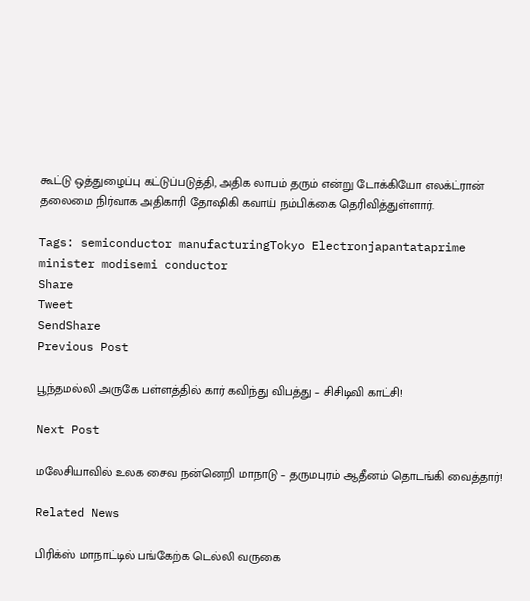கூட்டு ஒத்துழைப்பு கட்டுப்படுத்தி, அதிக லாபம் தரும் என்று டோக்கியோ எலக்ட்ரான் தலைமை நிர்வாக அதிகாரி தோஷிகி கவாய் நம்பிக்கை தெரிவித்துள்ளார்.

Tags: semiconductor manufacturingTokyo Electronjapantataprime minister modisemi conductor
Share
Tweet
SendShare
Previous Post

பூந்தமல்லி அருகே பள்ளத்தில் கார் கவிந்து விபத்து – சிசிடிவி காட்சி!

Next Post

மலேசியாவில் உலக சைவ நன்னெறி மாநாடு – தருமபுரம் ஆதீனம் தொடங்கி வைத்தார்!

Related News

பிரிக்ஸ் மாநாட்டில் பங்கேற்க டெல்லி வருகை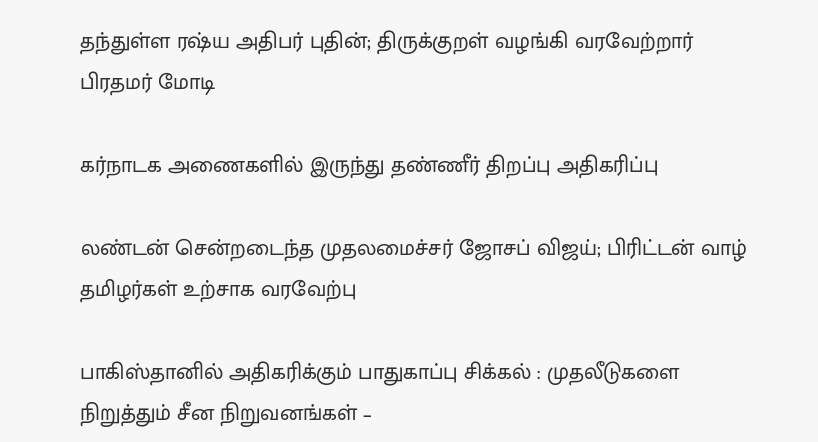தந்துள்ள ரஷ்ய அதிபர் புதின்; திருக்குறள் வழங்கி வரவேற்றார் பிரதமர் மோடி

கர்நாடக அணைகளில் இருந்து தண்ணீர் திறப்பு அதிகரிப்பு

லண்டன் சென்றடைந்த முதலமைச்சர் ஜோசப் விஜய்; பிரிட்டன் வாழ் தமிழர்கள் உற்சாக வரவேற்பு

பாகிஸ்தானில் அதிகரிக்கும் பாதுகாப்பு சிக்கல் : முதலீடுகளை நிறுத்தும் சீன நிறுவனங்கள் –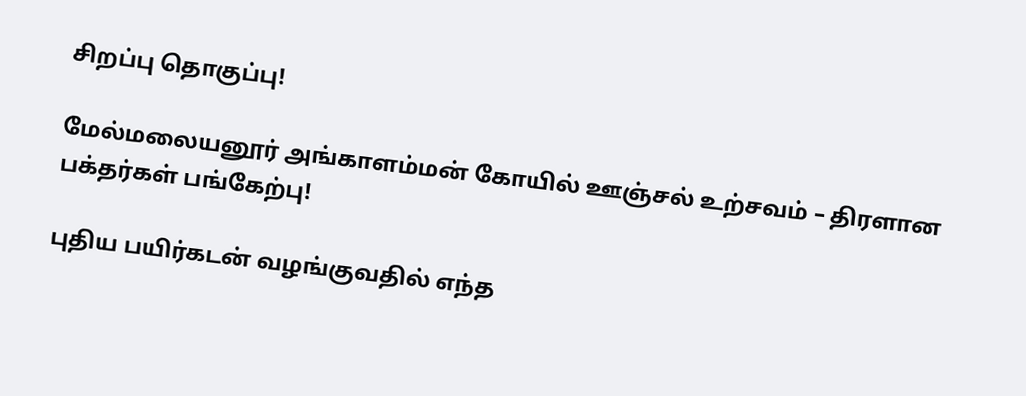சிறப்பு தொகுப்பு!

மேல்மலையனூர் அங்காளம்மன் கோயில் ஊஞ்சல் உற்சவம் – திரளான பக்தர்கள் பங்கேற்பு!

புதிய பயிர்கடன் வழங்குவதில் எந்த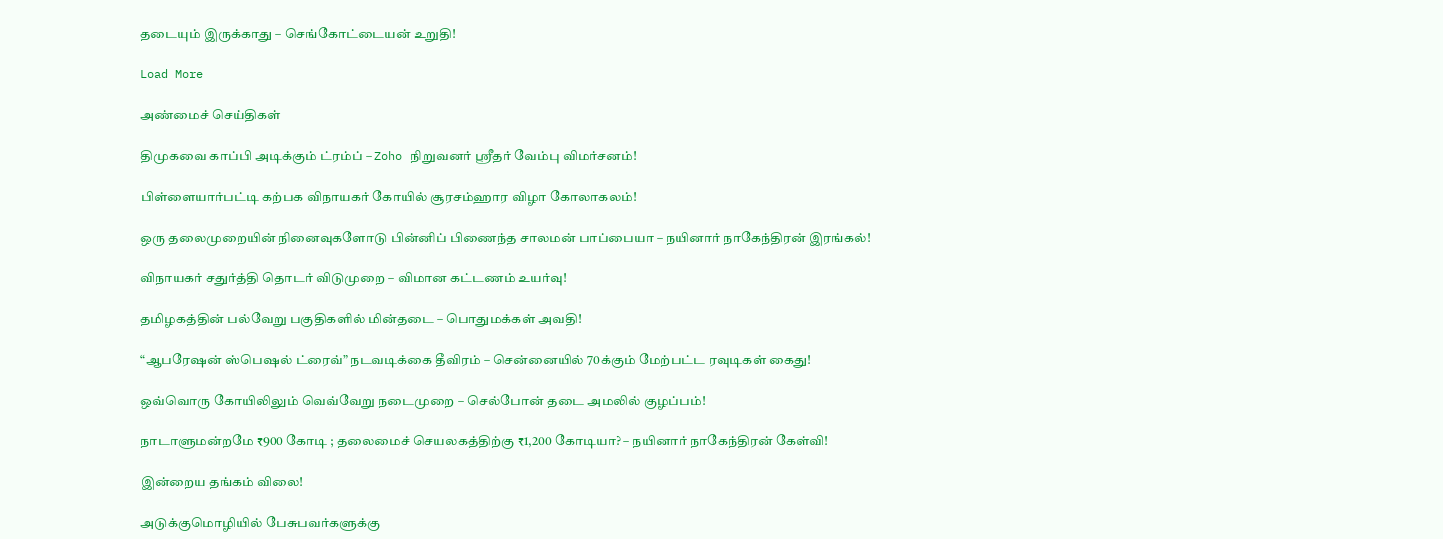தடையும் இருக்காது – செங்கோட்டையன் உறுதி!

Load More

அண்மைச் செய்திகள்

திமுகவை காப்பி அடிக்கும் ட்ரம்ப் – Zoho நிறுவனர் ஸ்ரீதர் வேம்பு விமர்சனம்!

பிள்ளையார்பட்டி கற்பக விநாயகர் கோயில் சூரசம்ஹார விழா கோலாகலம்!

ஒரு தலைமுறையின் நினைவுகளோடு பின்னிப் பிணைந்த சாலமன் பாப்பையா – நயினார் நாகேந்திரன் இரங்கல்!

விநாயகர் சதுர்த்தி தொடர் விடுமுறை – விமான கட்டணம் உயர்வு!

தமிழகத்தின் பல்வேறு பகுதிகளில் மின்தடை – பொதுமக்கள் அவதி!

“ஆபரேஷன் ஸ்பெஷல் ட்ரைவ்” நடவடிக்கை தீவிரம் – சென்னையில் 70க்கும் மேற்பட்ட ரவுடிகள் கைது!

ஒவ்வொரு கோயிலிலும் வெவ்வேறு நடைமுறை – செல்போன் தடை அமலில் குழப்பம்!

நாடாளுமன்றமே ₹900 கோடி ; தலைமைச் செயலகத்திற்கு ₹1,200 கோடியா? – நயினார் நாகேந்திரன் கேள்வி!

இன்றைய தங்கம் விலை!

அடுக்குமொழியில் பேசுபவர்களுக்கு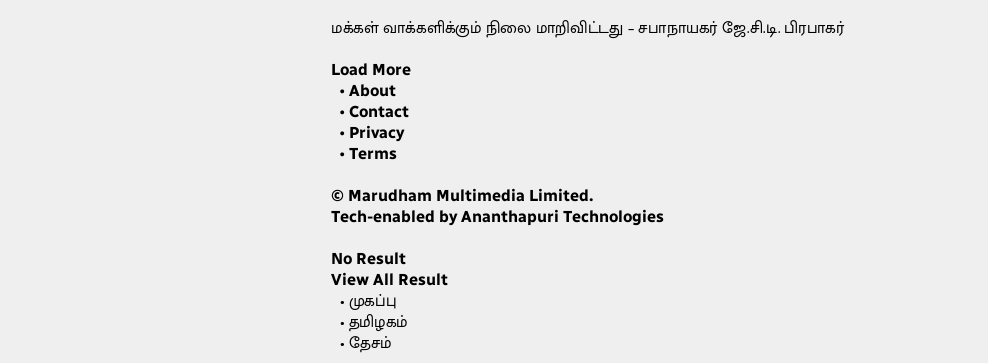மக்கள் வாக்களிக்கும் நிலை மாறிவிட்டது – சபாநாயகர் ஜே.சி.டி. பிரபாகர்

Load More
  • About
  • Contact
  • Privacy
  • Terms

© Marudham Multimedia Limited.
Tech-enabled by Ananthapuri Technologies

No Result
View All Result
  • முகப்பு
  • தமிழகம்
  • தேசம்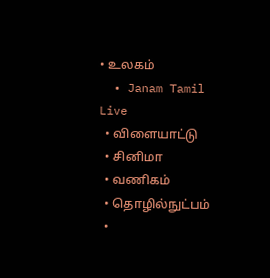• உலகம்
  • Janam Tamil Live
  • விளையாட்டு
  • சினிமா
  • வணிகம்
  • தொழில்நுட்பம்
  •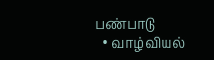பண்பாடு
  • வாழ்வியல்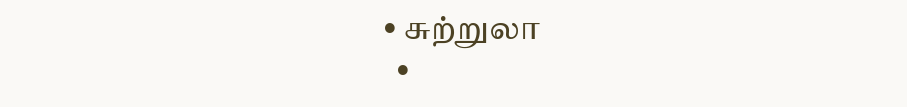• சுற்றுலா
  •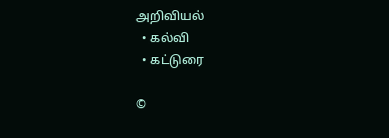அறிவியல்
  • கல்வி
  • கட்டுரை

©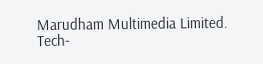Marudham Multimedia Limited.
Tech-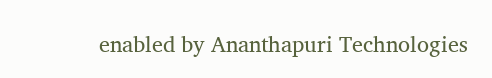enabled by Ananthapuri Technologies